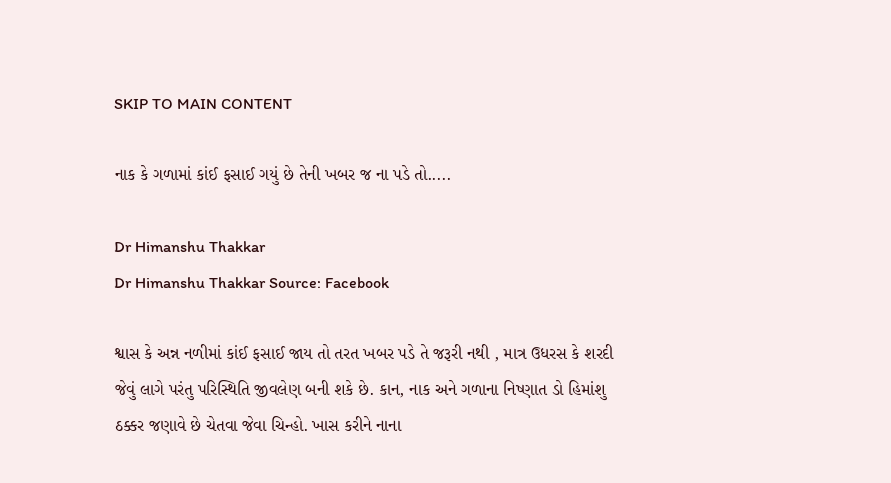SKIP TO MAIN CONTENT

નાક કે ગળામાં કાંઈ ફસાઈ ગયું છે તેની ખબર જ ના પડે તો.....

Dr Himanshu Thakkar
Dr Himanshu Thakkar Source: Facebook

શ્વાસ કે અન્ન નળીમાં કાંઈ ફસાઈ જાય તો તરત ખબર પડે તે જરૂરી નથી , માત્ર ઉધરસ કે શરદી જેવું લાગે પરંતુ પરિસ્થિતિ જીવલેણ બની શકે છે. કાન, નાક અને ગળાના નિષ્ણાત ડો હિમાંશુ ઠક્કર જણાવે છે ચેતવા જેવા ચિન્હો. ખાસ કરીને નાના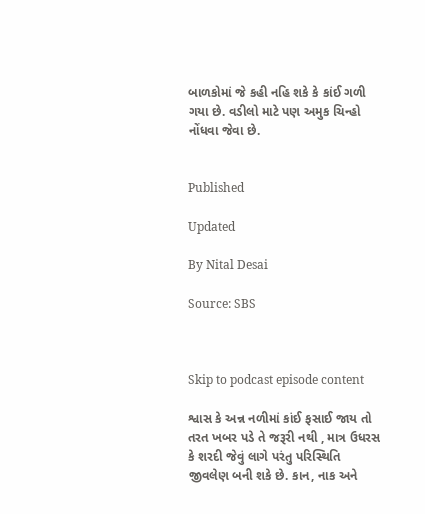બાળકોમાં જે કહી નહિ શકે કે કાંઈ ગળી ગયા છે. વડીલો માટે પણ અમુક ચિન્હો નોંધવા જેવા છે.


Published

Updated

By Nital Desai

Source: SBS



Skip to podcast episode content

શ્વાસ કે અન્ન નળીમાં કાંઈ ફસાઈ જાય તો તરત ખબર પડે તે જરૂરી નથી , માત્ર ઉધરસ કે શરદી જેવું લાગે પરંતુ પરિસ્થિતિ જીવલેણ બની શકે છે. કાન, નાક અને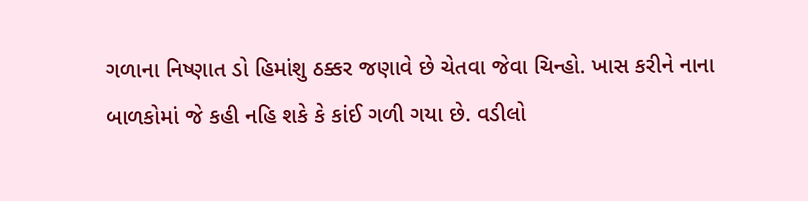ગળાના નિષ્ણાત ડો હિમાંશુ ઠક્કર જણાવે છે ચેતવા જેવા ચિન્હો. ખાસ કરીને નાના બાળકોમાં જે કહી નહિ શકે કે કાંઈ ગળી ગયા છે. વડીલો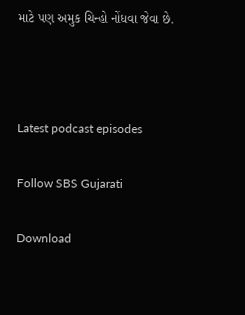માટે પણ અમુક ચિન્હો નોંધવા જેવા છે.



Latest podcast episodes

Follow SBS Gujarati

Download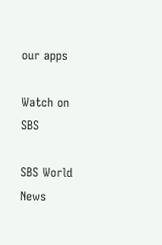our apps

Watch on SBS

SBS World News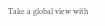Take a global view with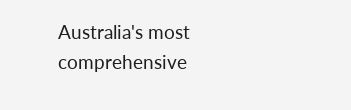Australia's most comprehensive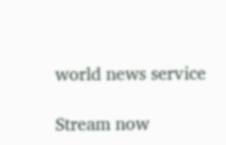world news service

Stream now